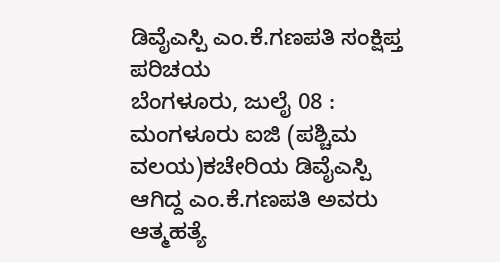ಡಿವೈಎಸ್ಪಿ ಎಂ.ಕೆ.ಗಣಪತಿ ಸಂಕ್ಷಿಪ್ತ ಪರಿಚಯ
ಬೆಂಗಳೂರು, ಜುಲೈ 08 : ಮಂಗಳೂರು ಐಜಿ (ಪಶ್ಚಿಮ ವಲಯ)ಕಚೇರಿಯ ಡಿವೈಎಸ್ಪಿ ಆಗಿದ್ದ ಎಂ.ಕೆ.ಗಣಪತಿ ಅವರು ಆತ್ಮಹತ್ಯೆ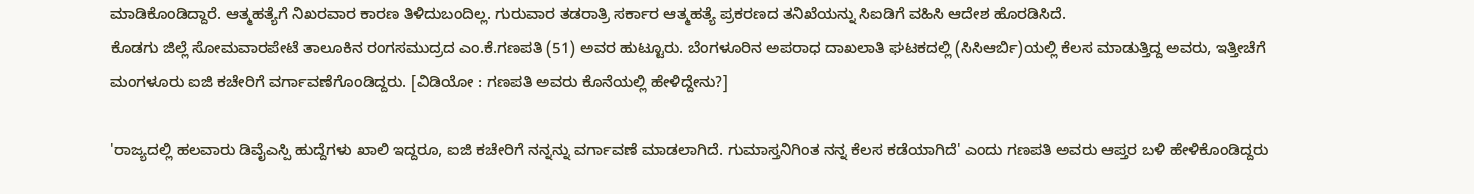ಮಾಡಿಕೊಂಡಿದ್ದಾರೆ. ಆತ್ಮಹತ್ಯೆಗೆ ನಿಖರವಾರ ಕಾರಣ ತಿಳಿದುಬಂದಿಲ್ಲ. ಗುರುವಾರ ತಡರಾತ್ರಿ ಸರ್ಕಾರ ಆತ್ಮಹತ್ಯೆ ಪ್ರಕರಣದ ತನಿಖೆಯನ್ನು ಸಿಐಡಿಗೆ ವಹಿಸಿ ಆದೇಶ ಹೊರಡಿಸಿದೆ.
ಕೊಡಗು ಜಿಲ್ಲೆ ಸೋಮವಾರಪೇಟೆ ತಾಲೂಕಿನ ರಂಗಸಮುದ್ರದ ಎಂ.ಕೆ.ಗಣಪತಿ (51) ಅವರ ಹುಟ್ಟೂರು. ಬೆಂಗಳೂರಿನ ಅಪರಾಧ ದಾಖಲಾತಿ ಘಟಕದಲ್ಲಿ (ಸಿಸಿಆರ್ಬಿ)ಯಲ್ಲಿ ಕೆಲಸ ಮಾಡುತ್ತಿದ್ದ ಅವರು, ಇತ್ತೀಚೆಗೆ ಮಂಗಳೂರು ಐಜಿ ಕಚೇರಿಗೆ ವರ್ಗಾವಣೆಗೊಂಡಿದ್ದರು. [ವಿಡಿಯೋ : ಗಣಪತಿ ಅವರು ಕೊನೆಯಲ್ಲಿ ಹೇಳಿದ್ದೇನು?]

'ರಾಜ್ಯದಲ್ಲಿ ಹಲವಾರು ಡಿವೈಎಸ್ಪಿ ಹುದ್ದೆಗಳು ಖಾಲಿ ಇದ್ದರೂ, ಐಜಿ ಕಚೇರಿಗೆ ನನ್ನನ್ನು ವರ್ಗಾವಣೆ ಮಾಡಲಾಗಿದೆ. ಗುಮಾಸ್ತನಿಗಿಂತ ನನ್ನ ಕೆಲಸ ಕಡೆಯಾಗಿದೆ' ಎಂದು ಗಣಪತಿ ಅವರು ಆಪ್ತರ ಬಳಿ ಹೇಳಿಕೊಂಡಿದ್ದರು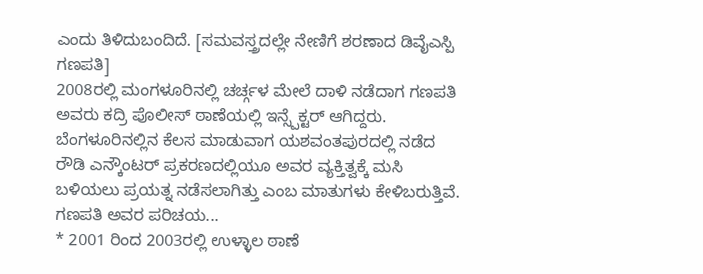ಎಂದು ತಿಳಿದುಬಂದಿದೆ. [ಸಮವಸ್ತ್ರದಲ್ಲೇ ನೇಣಿಗೆ ಶರಣಾದ ಡಿವೈಎಸ್ಪಿ ಗಣಪತಿ]
2008ರಲ್ಲಿ ಮಂಗಳೂರಿನಲ್ಲಿ ಚರ್ಚ್ಗಳ ಮೇಲೆ ದಾಳಿ ನಡೆದಾಗ ಗಣಪತಿ ಅವರು ಕದ್ರಿ ಪೊಲೀಸ್ ಠಾಣೆಯಲ್ಲಿ ಇನ್ಸ್ಪೆಕ್ಟರ್ ಆಗಿದ್ದರು. ಬೆಂಗಳೂರಿನಲ್ಲಿನ ಕೆಲಸ ಮಾಡುವಾಗ ಯಶವಂತಪುರದಲ್ಲಿ ನಡೆದ ರೌಡಿ ಎನ್ಕೌಂಟರ್ ಪ್ರಕರಣದಲ್ಲಿಯೂ ಅವರ ವ್ಯಕ್ತಿತ್ವಕ್ಕೆ ಮಸಿ ಬಳಿಯಲು ಪ್ರಯತ್ನ ನಡೆಸಲಾಗಿತ್ತು ಎಂಬ ಮಾತುಗಳು ಕೇಳಿಬರುತ್ತಿವೆ. ಗಣಪತಿ ಅವರ ಪರಿಚಯ...
* 2001 ರಿಂದ 2003ರಲ್ಲಿ ಉಳ್ಳಾಲ ಠಾಣೆ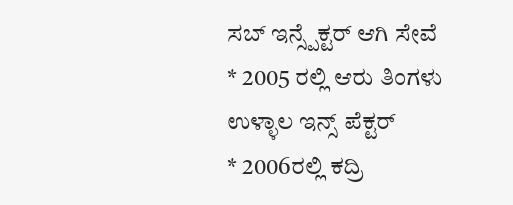ಸಬ್ ಇನ್ಸ್ಪೆಕ್ಟರ್ ಆಗಿ ಸೇವೆ
* 2005 ರಲ್ಲಿ ಆರು ತಿಂಗಳು ಉಳ್ಳಾಲ ಇನ್ಸ್ ಪೆಕ್ಟರ್
* 2006ರಲ್ಲಿ ಕದ್ರಿ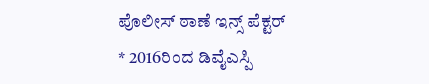ಪೊಲೀಸ್ ಠಾಣೆ ಇನ್ಸ್ ಪೆಕ್ಟರ್
* 2016ರಿಂದ ಡಿವೈಎಸ್ಪಿ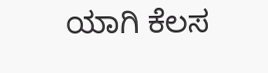ಯಾಗಿ ಕೆಲಸ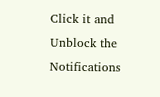Click it and Unblock the Notifications